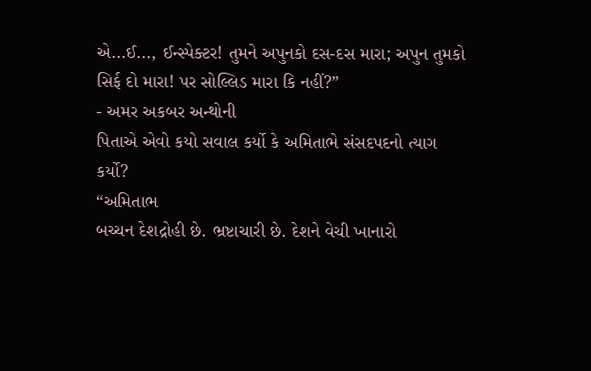એ...ઈ..., ઈન્સ્પેક્ટર! તુમને અપુનકો દસ-દસ મારા; અપુન તુમકો સિર્ફ દો મારા! પર સોલ્લિડ મારા કિ નહીં?”
- અમર અકબર અન્થોની
પિતાએ એવો કયો સવાલ કર્યો કે અમિતાભે સંસદપદનો ત્યાગ કર્યો?
“અમિતાભ
બચ્ચન દેશદ્રોહી છે. ભ્રષ્ટાચારી છે. દેશને વેચી ખાનારો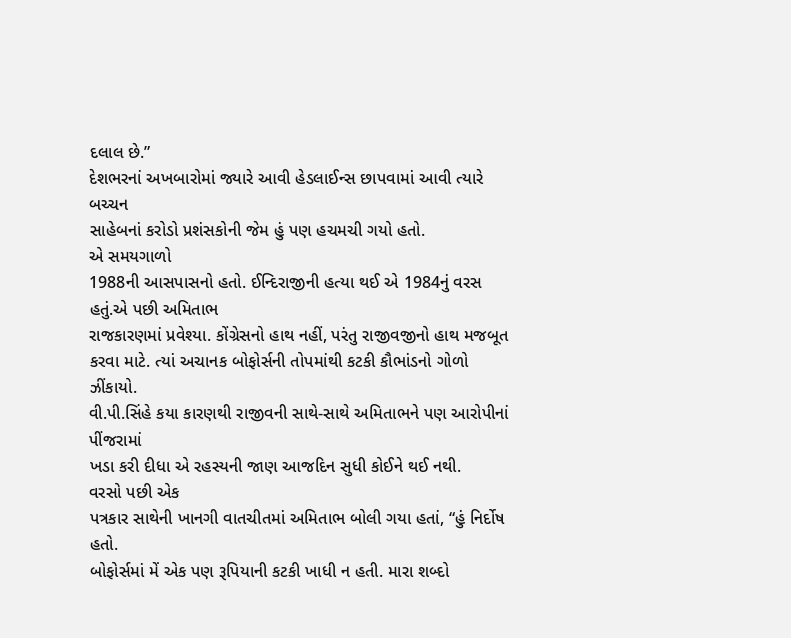દલાલ છે.”
દેશભરનાં અખબારોમાં જ્યારે આવી હેડલાઈન્સ છાપવામાં આવી ત્યારે બચ્ચન
સાહેબનાં કરોડો પ્રશંસકોની જેમ હું પણ હચમચી ગયો હતો.
એ સમયગાળો
1988ની આસપાસનો હતો. ઈન્દિરાજીની હત્યા થઈ એ 1984નું વરસ હતું.એ પછી અમિતાભ
રાજકારણમાં પ્રવેશ્યા. કોંગ્રેસનો હાથ નહીં, પરંતુ રાજીવજીનો હાથ મજબૂત
કરવા માટે. ત્યાં અચાનક બોફોર્સની તોપમાંથી કટકી કૌભાંડનો ગોળો ઝીંકાયો.
વી.પી.સિંહે કયા કારણથી રાજીવની સાથે-સાથે અમિતાભને પણ આરોપીનાં પીંજરામાં
ખડા કરી દીધા એ રહસ્યની જાણ આજદિન સુધી કોઈને થઈ નથી.
વરસો પછી એક
પત્રકાર સાથેની ખાનગી વાતચીતમાં અમિતાભ બોલી ગયા હતાં, “હું નિર્દોષ હતો.
બોફોર્સમાં મેં એક પણ રૂપિયાની કટકી ખાધી ન હતી. મારા શબ્દો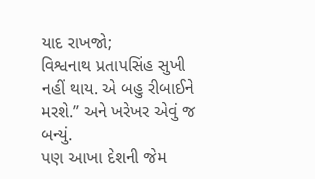યાદ રાખજો;
વિશ્વનાથ પ્રતાપસિંહ સુખી નહીં થાય. એ બહુ રીબાઈને મરશે.” અને ખરેખર એવું જ
બન્યું.
પણ આખા દેશની જેમ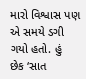મારો વિશ્વાસ પણ એ સમયે ડગી ગયો હતો. હું
છેક ‘સાત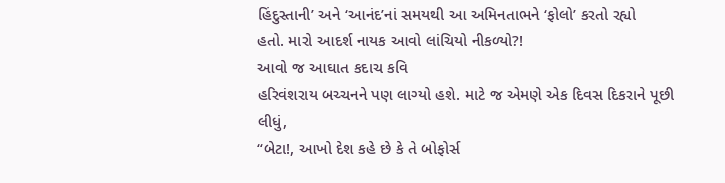હિંદુસ્તાની’ અને ‘આનંદ’નાં સમયથી આ અમિનતાભને ‘ફોલો’ કરતો રહ્યો
હતો. મારો આદર્શ નાયક આવો લાંચિયો નીકળ્યો?!
આવો જ આઘાત કદાચ કવિ
હરિવંશરાય બચ્ચનને પણ લાગ્યો હશે. માટે જ એમણે એક દિવસ દિકરાને પૂછી લીધું,
“બેટા!, આખો દેશ કહે છે કે તે બોફોર્સ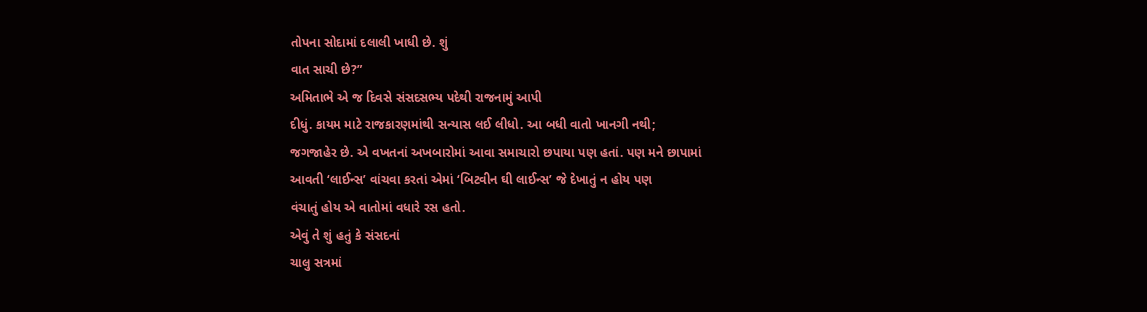તોપના સોદામાં દલાલી ખાધી છે. શું
વાત સાચી છે?”
અમિતાભે એ જ દિવસે સંસદસભ્ય પદેથી રાજનામું આપી
દીધું. કાયમ માટે રાજકારણમાંથી સન્યાસ લઈ લીધો. આ બધી વાતો ખાનગી નથી;
જગજાહેર છે. એ વખતનાં અખબારોમાં આવા સમાચારો છપાયા પણ હતાં. પણ મને છાપામાં
આવતી ‘લાઈન્સ’ વાંચવા કરતાં એમાં ‘બિટવીન ઘી લાઈન્સ’ જે દેખાતું ન હોય પણ
વંચાતું હોય એ વાતોમાં વધારે રસ હતો.
એવું તે શું હતું કે સંસદનાં
ચાલુ સત્રમાં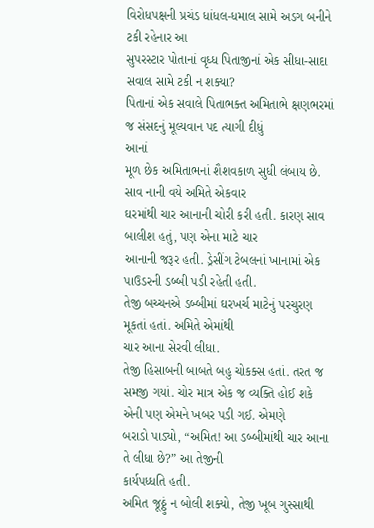વિરોધપક્ષની પ્રચંડ ધાંધલ-ધમાલ સામે અડગ બનીને ટકી રહેનાર આ
સુપરસ્ટાર પોતાનાં વૃધ્ધ પિતાજીનાં એક સીધા-સાદા સવાલ સામે ટકી ન શક્યા?
પિતાનાં એક સવાલે પિતાભક્ત અમિતાભે ક્ષણભરમાં જ સંસદનું મૂલ્યવાન પદ ત્યાગી દીધું
આનાં
મૂળ છેક અમિતાભનાં શૈશવકાળ સુધી લંબાય છે. સાવ નાની વયે અમિતે એકવાર
ઘરમાંથી ચાર આનાની ચોરી કરી હતી. કારણ સાવ બાલીશ હતું, પણ એના માટે ચાર
આનાની જરૂર હતી. ડ્રેસીંગ ટેબલનાં ખાનામાં એક પાઉડરની ડબ્બી પડી રહેતી હતી.
તેજી બચ્ચનએ ડબ્બીમાં ઘરખર્ચ માટેનું પરચુરણ મૂકતાં હતાં. અમિતે એમાંથી
ચાર આના સેરવી લીધા.
તેજી હિસાબની બાબતે બહુ ચોકક્સ હતાં. તરત જ
સમજી ગયાં. ચોર માત્ર એક જ વ્યક્તિ હોઈ શકે એની પણ એમને ખબર પડી ગઈ. એમણે
બરાડો પાડ્યો, “અમિત! આ ડબ્બીમાંથી ચાર આના તે લીધા છે?” આ તેજીની
કાર્યપધ્ધતિ હતી.
અમિત જૂઠ્ઠું ન બોલી શક્યો, તેજી ખૂબ ગુસ્સાથી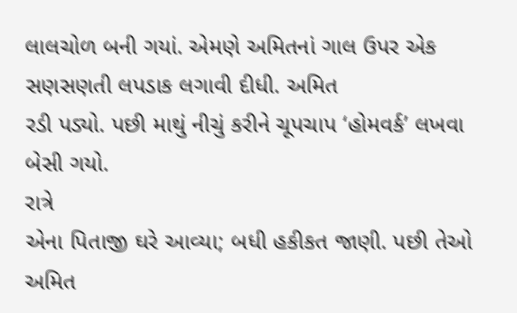લાલચોળ બની ગયાં. એમણે અમિતનાં ગાલ ઉપર એક સણસણતી લપડાક લગાવી દીધી. અમિત
રડી પડ્યો. પછી માથું નીચું કરીને ચૂપચાપ ‘હોમવર્ક’ લખવા બેસી ગયો.
રાત્રે
એના પિતાજી ઘરે આવ્યા; બધી હકીકત જાણી. પછી તેઓ અમિત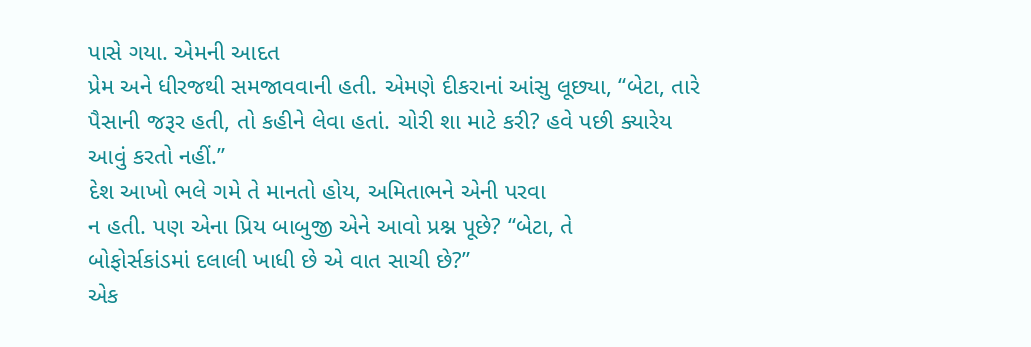પાસે ગયા. એમની આદત
પ્રેમ અને ધીરજથી સમજાવવાની હતી. એમણે દીકરાનાં આંસુ લૂછ્યા, “બેટા, તારે
પૈસાની જરૂર હતી, તો કહીને લેવા હતાં. ચોરી શા માટે કરી? હવે પછી ક્યારેય
આવું કરતો નહીં.”
દેશ આખો ભલે ગમે તે માનતો હોય, અમિતાભને એની પરવા
ન હતી. પણ એના પ્રિય બાબુજી એને આવો પ્રશ્ન પૂછે? “બેટા, તે
બોફોર્સકાંડમાં દલાલી ખાધી છે એ વાત સાચી છે?”
એક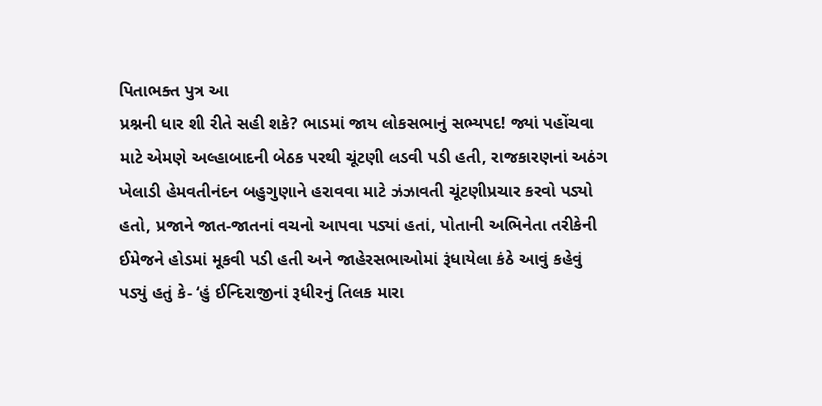પિતાભક્ત પુત્ર આ
પ્રશ્નની ધાર શી રીતે સહી શકે? ભાડમાં જાય લોકસભાનું સભ્યપદ! જ્યાં પહોંચવા
માટે એમણે અલ્હાબાદની બેઠક પરથી ચૂંટણી લડવી પડી હતી, રાજકારણનાં અઠંગ
ખેલાડી હેમવતીનંદન બહુગુણાને હરાવવા માટે ઝંઝાવતી ચૂંટણીપ્રચાર કરવો પડ્યો
હતો, પ્રજાને જાત-જાતનાં વચનો આપવા પડ્યાં હતાં, પોતાની અભિનેતા તરીકેની
ઈમેજને હોડમાં મૂકવી પડી હતી અને જાહેરસભાઓમાં રૂંધાયેલા કંઠે આવું કહેવું
પડ્યું હતું કે- ‘હું ઈન્દિરાજીનાં રૂધીરનું તિલક મારા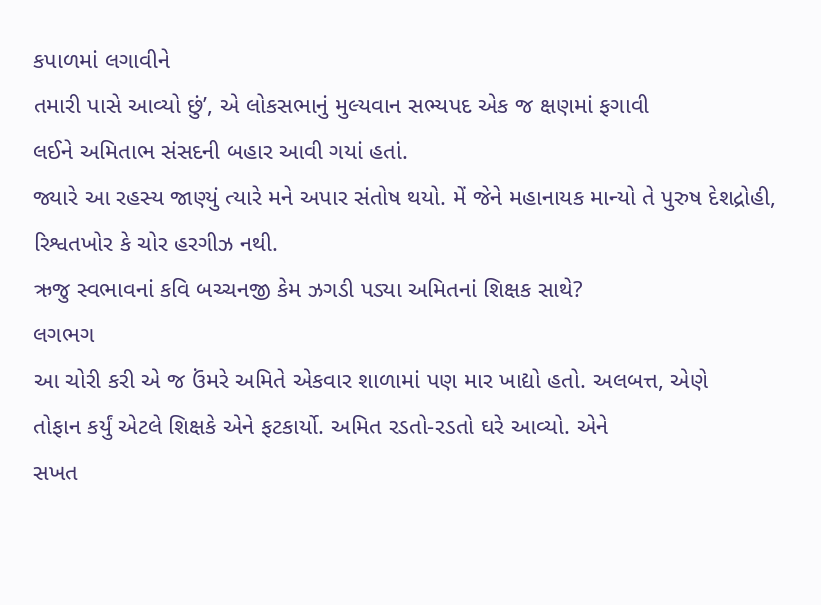કપાળમાં લગાવીને
તમારી પાસે આવ્યો છું’, એ લોકસભાનું મુલ્યવાન સભ્યપદ એક જ ક્ષણમાં ફગાવી
લઈને અમિતાભ સંસદની બહાર આવી ગયાં હતાં.
જ્યારે આ રહસ્ય જાણ્યું ત્યારે મને અપાર સંતોષ થયો. મેં જેને મહાનાયક માન્યો તે પુરુષ દેશદ્રોહી, રિશ્વતખોર કે ચોર હરગીઝ નથી.
ઋજુ સ્વભાવનાં કવિ બચ્ચનજી કેમ ઝગડી પડ્યા અમિતનાં શિક્ષક સાથે?
લગભગ
આ ચોરી કરી એ જ ઉંમરે અમિતે એકવાર શાળામાં પણ માર ખાદ્યો હતો. અલબત્ત, એણે
તોફાન કર્યું એટલે શિક્ષકે એને ફટકાર્યો. અમિત રડતો-રડતો ઘરે આવ્યો. એને
સખત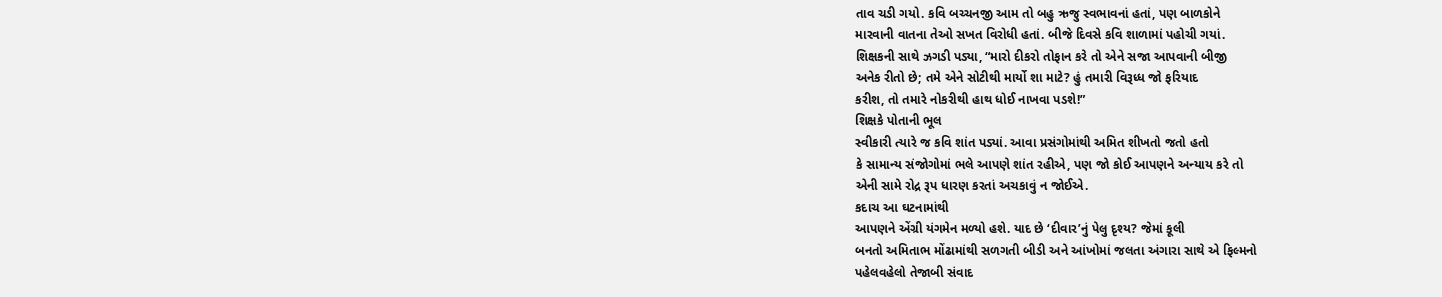તાવ ચડી ગયો. કવિ બચ્ચનજી આમ તો બહુ ઋજુ સ્વભાવનાં હતાં, પણ બાળકોને
મારવાની વાતના તેઓ સખત વિરોધી હતાં. બીજે દિવસે કવિ શાળામાં પહોચી ગયાં.
શિક્ષકની સાથે ઝગડી પડ્યા, “મારો દીકરો તોફાન કરે તો એને સજા આપવાની બીજી
અનેક રીતો છે; તમે એને સોટીથી માર્યો શા માટે? હું તમારી વિરૂધ્ધ જો ફરિયાદ
કરીશ, તો તમારે નોકરીથી હાથ ધોઈ નાખવા પડશે!”
શિક્ષકે પોતાની ભૂલ
સ્વીકારી ત્યારે જ કવિ શાંત પડ્યાં. આવા પ્રસંગોમાંથી અમિત શીખતો જતો હતો
કે સામાન્ય સંજોગોમાં ભલે આપણે શાંત રહીએ, પણ જો કોઈ આપણને અન્યાય કરે તો
એની સામે રોદ્ર રૂપ ધારણ કરતાં અચકાવું ન જોઈએ.
કદાચ આ ઘટનામાંથી
આપણને એંગ્રી યંગમેન મળ્યો હશે. યાદ છે ‘દીવાર’નું પેલુ દૃશ્ય? જેમાં કૂલી
બનતો અમિતાભ મોંઢામાંથી સળગતી બીડી અને આંખોમાં જલતા અંગારા સાથે એ ફિલ્મનો
પહેલવહેલો તેજાબી સંવાદ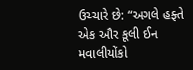ઉચ્ચારે છે: “અગલે હફ્તે એક ઔર કૂલી ઈન મવાલીયોંકો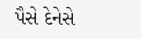પૈસે દેનેસે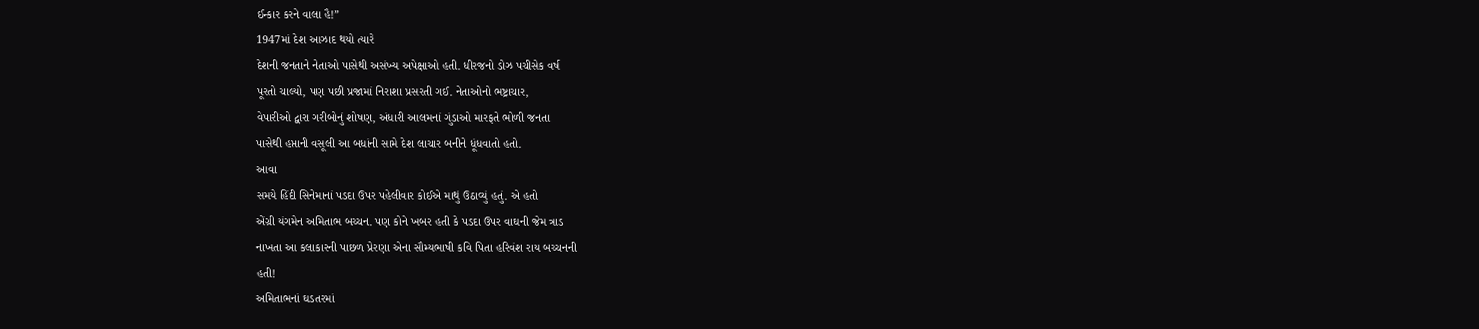ઈન્કાર કરને વાલા હૈ!”
1947માં દેશ આઝાદ થયો ત્યારે
દેશની જનતાને નેતાઓ પાસેથી અસંખ્ય અપેક્ષાઓ હતી. ધીરજનો ડોઝ પચીસેક વર્ષ
પૂરતો ચાલ્યો, પણ પછી પ્રજામાં નિરાશા પ્રસરતી ગઈ. નેતાઓનો ભષ્ટ્રાચાર,
વેપારીઓ દ્વારા ગરીબોનું શોષણ, અંધારી આલમનાં ગુંડાઓ મારફતે ભોળી જનતા
પાસેથી હપ્તાની વસૂલી આ બધાંની સામે દેશ લાચાર બનીને ધૂંધવાતો હતો.
આવા
સમયે હિંદી સિનેમાનાં પડદા ઉપર પહેલીવાર કોઈએ માથું ઉઠાવ્યું હતું. એ હતો
એંગ્રી યંગમેન અમિતાભ બચ્ચન. પણ કોને ખબર હતી કે પડદા ઉપર વાઘની જેમ ત્રાડ
નાખતા આ કલાકારની પાછળ પ્રેરણા એના સૌમ્યભાષી કવિ પિતા હરિવંશ રાય બચ્ચનની
હતી!
અમિતાભનાં ઘડતરમાં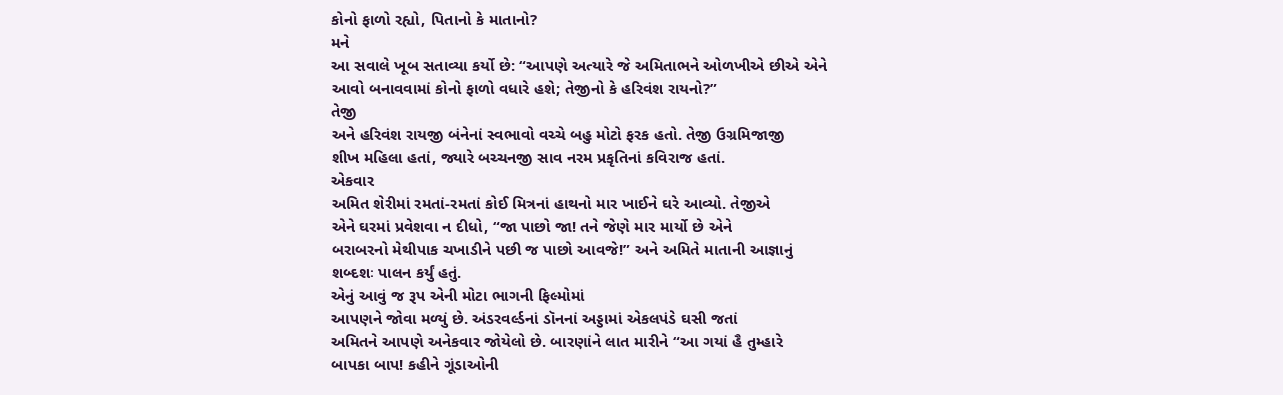કોનો ફાળો રહ્યો, પિતાનો કે માતાનો?
મને
આ સવાલે ખૂબ સતાવ્યા કર્યો છે: “આપણે અત્યારે જે અમિતાભને ઓળખીએ છીએ એને
આવો બનાવવામાં કોનો ફાળો વધારે હશે; તેજીનો કે હરિવંશ રાયનો?”
તેજી
અને હરિવંશ રાયજી બંનેનાં સ્વભાવો વચ્ચે બહુ મોટો ફરક હતો. તેજી ઉગ્રમિજાજી
શીખ મહિલા હતાં, જ્યારે બચ્ચનજી સાવ નરમ પ્રકૃતિનાં કવિરાજ હતાં.
એકવાર
અમિત શેરીમાં રમતાં-રમતાં કોઈ મિત્રનાં હાથનો માર ખાઈને ઘરે આવ્યો. તેજીએ
એને ઘરમાં પ્રવેશવા ન દીધો, “જા પાછો જા! તને જેણે માર માર્યો છે એને
બરાબરનો મેથીપાક ચખાડીને પછી જ પાછો આવજે!” અને અમિતે માતાની આજ્ઞાનું
શબ્દશઃ પાલન કર્યું હતું.
એનું આવું જ રૂપ એની મોટા ભાગની ફિલ્મોમાં
આપણને જોવા મળ્યું છે. અંડરવર્લ્ડનાં ડૉનનાં અડ્ડામાં એકલપંડે ઘસી જતાં
અમિતને આપણે અનેકવાર જોયેલો છે. બારણાંને લાત મારીને “આ ગયાં હૈ તુમ્હારે
બાપકા બાપ! કહીને ગૂંડાઓની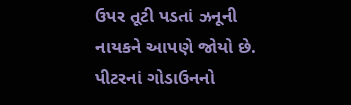ઉપર તૂટી પડતાં ઝનૂની નાયકને આપણે જોયો છે.
પીટરનાં ગોડાઉનનો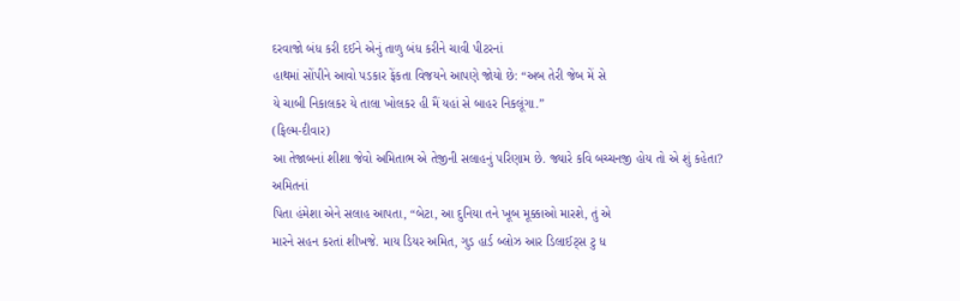દરવાજો બંધ કરી દઈને એનું તાળુ બંધ કરીને ચાવી પીટરનાં
હાથમાં સોંપીને આવો પડકાર ફેંકતા વિજયને આપણે જોયો છે: “અબ તેરી જેબ મેં સે
યે ચાબી નિકાલકર યે તાલા ખોલકર હી મૈં યહાં સે બાહર નિકલૂંગા.”
(ફિલ્મ-દીવાર)
આ તેજાબનાં શીશા જેવો અમિતાભ એ તેજીની સલાહનું પરિણામ છે. જ્યારે કવિ બચ્ચનજી હોય તો એ શું કહેતા?
અમિતનાં
પિતા હંમેશા એને સલાહ આપતા, “બેટા, આ દુનિયા તને ખૂબ મૂક્કાઓ મારશે, તું એ
મારને સહન કરતાં શીખજે. માય ડિયર અમિત, ગુડ હાર્ડ બ્લોઝ આર ડિલાઈટ્સ ટુ ધ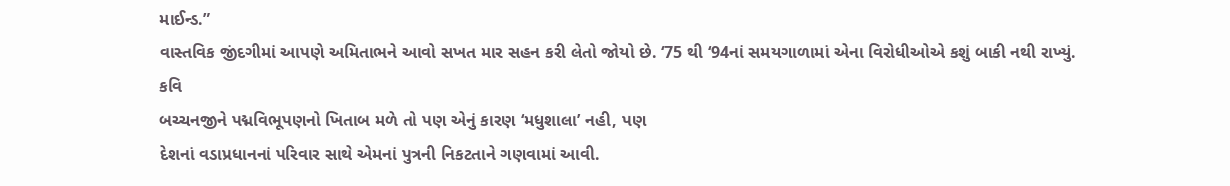માઈન્ડ.”
વાસ્તવિક જીંદગીમાં આપણે અમિતાભને આવો સખત માર સહન કરી લેતો જોયો છે. ‘75 થી ‘94નાં સમયગાળામાં એના વિરોધીઓએ કશું બાકી નથી રાખ્યું.
કવિ
બચ્ચનજીને પદ્મવિભૂપણનો ખિતાબ મળે તો પણ એનું કારણ ‘મધુશાલા’ નહી, પણ
દેશનાં વડાપ્રધાનનાં પરિવાર સાથે એમનાં પુત્રની નિકટતાને ગણવામાં આવી.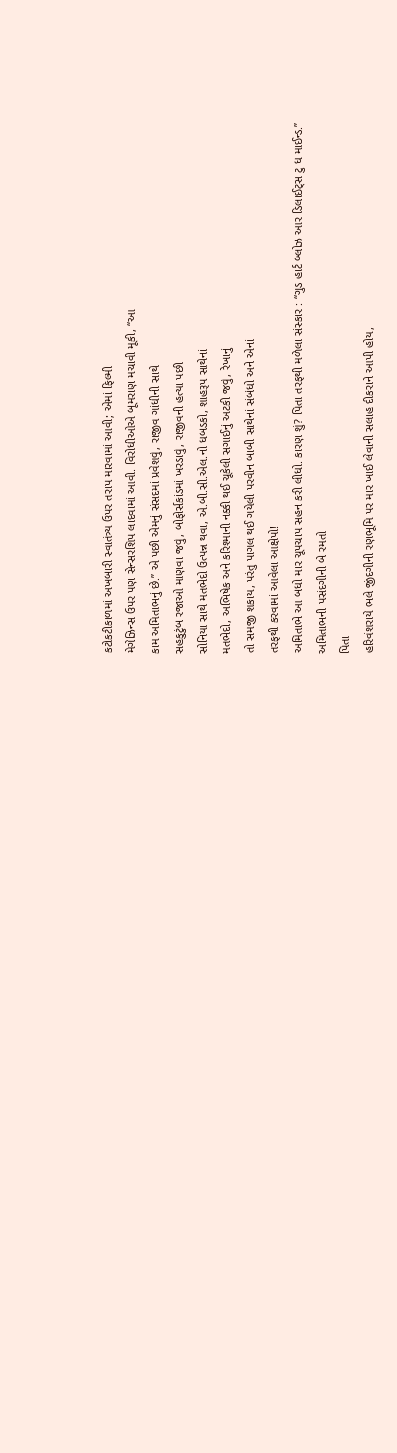કટોકટીકાળમાં અખબારી સ્વાતંત્ર્ય ઉપર તરાપ મારવામાં આવી; એમાં ફિલ્મી
મેગેઝિન્સ ઉપર પણ સેન્સરશિપ લાદવામાં આવી. વિરોધીઓએ બૂમરાણ મચાવી મૂકી, “આ
કામ અમિતાભનું છે.” એ પછી એમનું સંસદમાં પ્રવેશવું, રાજીવ ગાંધીની સાથે
સહકુટુંબ રજાઓ માણવા જવું, બોફોર્સકાંડમાં ખરડાવું, રાજીવની હત્યા પછી
સોનિયા સાથે મતભેદો ઉત્પન્ન થવા, એ.બી.સી.એલ.નો ધબડકો, શાહરૂપ સાથેનાં
મતભેદો, અભિષેક અને કરિશ્માની નક્કી થઈ ચૂકેલી સગાઈનું અટકી જવું, રેખાનું
તો સમજી શકાય, પરંતુ પાગલ થઈ ગયેલી પરવીન બાબી સાથેનાં સંબંધો અને એનાં
તરફથી કરવામાં આવેલા આક્ષેપો!
અમિતાભે આ બધો માર ચૂપચાપ સહન કરી લીધો. કારણ શું? પિતા તરફથી મળેલા સંસ્કાર : “ગુડ હાર્ટ બ્લોઝ આર ડિલાઈટ્સ ટુ ધ માઈન્ડ.”
અમિતાભની પસંદગીની બે રમતો
પિતા
હરિવંશરાયે ભલે જીંદગીની રણભૂમિ પર માર ખાઈ લેવાની સલાહ દીકરાને આપી હોય,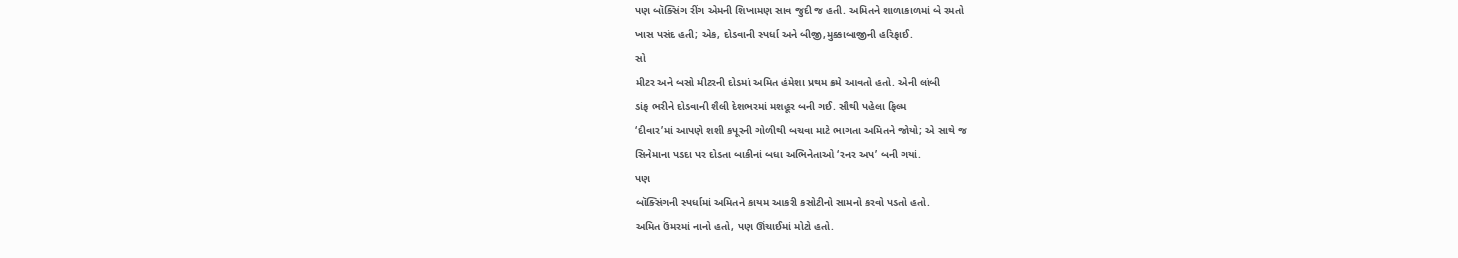પણ બૉક્સિંગ રીંગ એમની શિખામણ સાવ જુદી જ હતી. અમિતને શાળાકાળમાં બે રમતો
ખાસ પસંદ હતી; એક, દોડવાની સ્પર્ધા અને બીજી,મુક્કાબાજીની હરિફાઈ.
સો
મીટર અને બસો મીટરની દોડમાં અમિત હંમેશા પ્રથમ ક્રમે આવતો હતો. એની લાંબી
ડાંફ ભરીને દોડવાની શૈલી દેશભરમાં મશહૂર બની ગઈ. સૌથી પહેલા ફિલ્મ
‘દીવાર’માં આપણે શશી કપૂરની ગોળીથી બચવા માટે ભાગતા અમિતને જોયો; એ સાથે જ
સિનેમાના પડદા પર દોડતા બાકીનાં બધા અભિનેતાઓ ‘રનર અપ’ બની ગયાં.
પણ
બૉક્સિંગની સ્પર્ધામાં અમિતને કાયમ આકરી કસોટીનો સામનો કરવો પડતો હતો.
અમિત ઉંમરમાં નાનો હતો, પણ ઊંચાઈમાં મોટો હતો.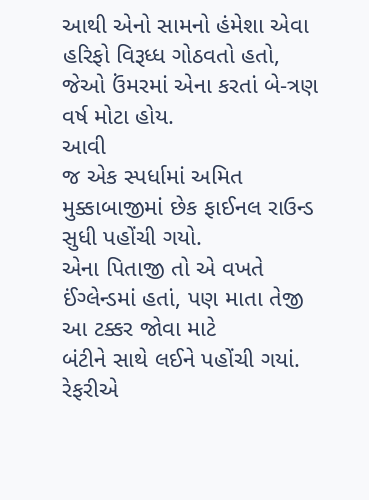આથી એનો સામનો હંમેશા એવા
હરિફો વિરૂધ્ધ ગોઠવતો હતો, જેઓ ઉંમરમાં એના કરતાં બે-ત્રણ વર્ષ મોટા હોય.
આવી
જ એક સ્પર્ધામાં અમિત મુક્કાબાજીમાં છેક ફાઈનલ રાઉન્ડ સુધી પહોંચી ગયો.
એના પિતાજી તો એ વખતે ઈંગ્લેન્ડમાં હતાં, પણ માતા તેજી આ ટક્કર જોવા માટે
બંટીને સાથે લઈને પહોંચી ગયાં.
રેફરીએ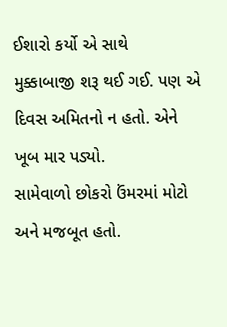ઈશારો કર્યો એ સાથે
મુક્કાબાજી શરૂ થઈ ગઈ. પણ એ દિવસ અમિતનો ન હતો. એને ખૂબ માર પડ્યો.
સામેવાળો છોકરો ઉંમરમાં મોટો અને મજબૂત હતો.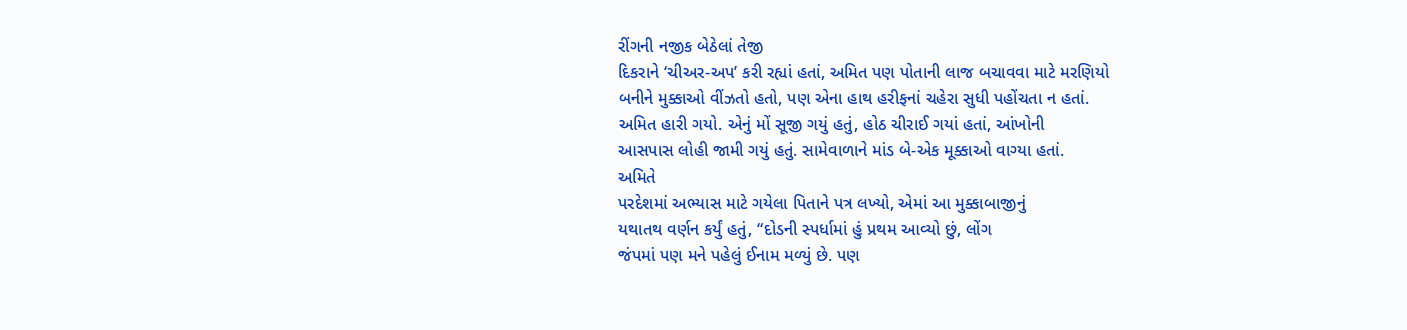રીંગની નજીક બેઠેલાં તેજી
દિકરાને ‘ચીઅર-અપ’ કરી રહ્યાં હતાં, અમિત પણ પોતાની લાજ બચાવવા માટે મરણિયો
બનીને મુક્કાઓ વીંઝતો હતો, પણ એના હાથ હરીફનાં ચહેરા સુધી પહોંચતા ન હતાં.
અમિત હારી ગયો. એનું મોં સૂજી ગયું હતું, હોઠ ચીરાઈ ગયાં હતાં, આંખોની
આસપાસ લોહી જામી ગયું હતું. સામેવાળાને માંડ બે-એક મૂક્કાઓ વાગ્યા હતાં.
અમિતે
પરદેશમાં અભ્યાસ માટે ગયેલા પિતાને પત્ર લખ્યો, એમાં આ મુક્કાબાજીનું
યથાતથ વર્ણન કર્યું હતું, “દોડની સ્પર્ધામાં હું પ્રથમ આવ્યો છું, લોંગ
જંપમાં પણ મને પહેલું ઈનામ મળ્યું છે. પણ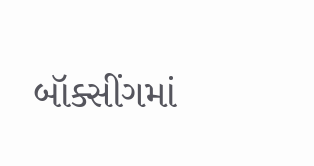બૉક્સીંગમાં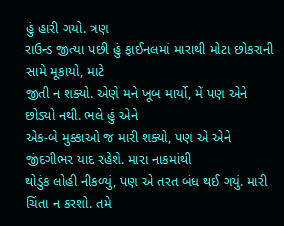હું હારી ગયો. ત્રણ
રાઉન્ડ જીત્યા પછી હું ફાઈનલમાં મારાથી મોટા છોકરાની સામે મૂકાયો, માટે
જીતી ન શક્યો. એણે મને ખૂબ માર્યો, મેં પણ એને છોડ્યો નથી. ભલે હું એને
એક-બે મુક્કાઓ જ મારી શક્યો, પણ એ એને જીંદગીભર યાદ રહેશે. મારા નાકમાંથી
થોડુંક લોહી નીકળ્યું, પણ એ તરત બંધ થઈ ગયું. મારી ચિંતા ન કરશો. તમે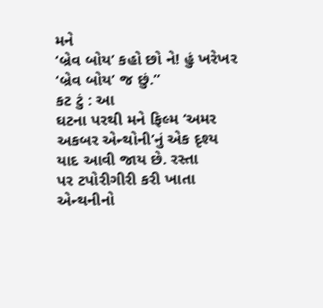મને
‘બ્રેવ બોય’ કહો છો ને! હું ખરેખર ‘બ્રેવ બોય’ જ છું.”
કટ ટું : આ
ઘટના પરથી મને ફિલ્મ ‘અમર અકબર એન્થોની’નું એક દૃશ્ય યાદ આવી જાય છે. રસ્તા
પર ટપોરીગીરી કરી ખાતા એન્થનીનો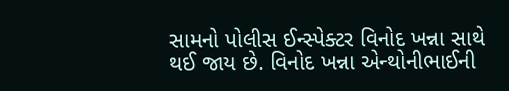સામનો પોલીસ ઈન્સ્પેક્ટર વિનોદ ખન્ના સાથે
થઈ જાય છે. વિનોદ ખન્ના એન્થોનીભાઈની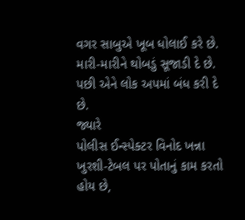વગર સાબુએ ખૂબ ધોલાઈ કરે છે.
મારી-મારીને થોબડું સૂજાડી દે છે. પછી એને લોક અપમાં બંધ કરી દે છે.
જ્યારે
પોલીસ ઈન્સ્પેક્ટર વિનોદ ખન્ના ખુરશી-ટેબલ પર પોતાનું કામ કરતો હોય છે,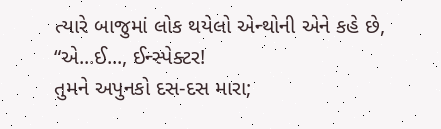ત્યારે બાજુમાં લોક થયેલો એન્થોની એને કહે છે, “એ...ઈ..., ઈન્સ્પેક્ટર!
તુમને અપુનકો દસ-દસ મારા;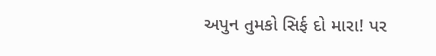અપુન તુમકો સિર્ફ દો મારા! પર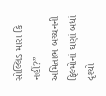સોલ્લિડ મારા કિ
નહીં?”
અમિતાભ બચ્ચનની ફિલ્મોનાં ઘણાં બધાં દૃશ્યો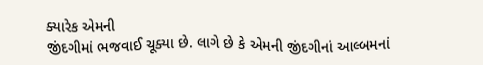ક્યારેક એમની
જીંદગીમાં ભજવાઈ ચૂક્યા છે. લાગે છે કે એમની જીંદગીનાં આલ્બમનાં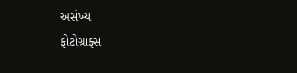અસંખ્ય
ફોટોગ્રાફ્સ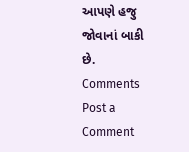આપણે હજુ જોવાનાં બાકી છે.
Comments
Post a Comment